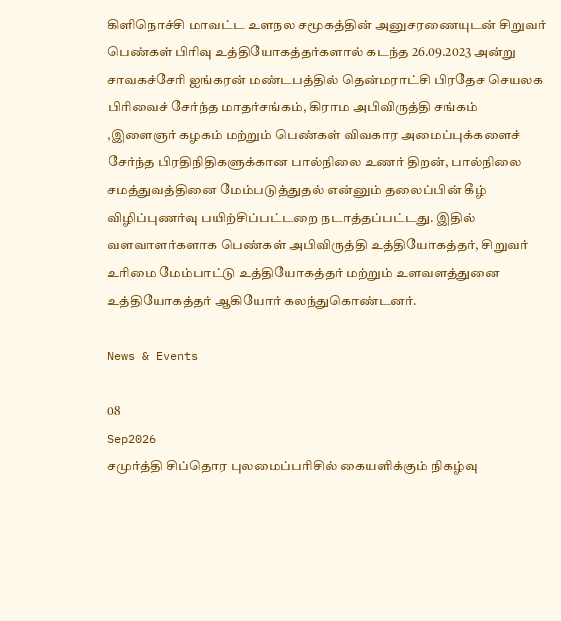கிளிநொச்சி மாவட்ட உளநல சமூகத்தின் அனுசரணையுடன் சிறுவர் பெண்கள் பிரிவு உத்தியோகத்தர்களால் கடந்த 26.09.2023 அன்று சாவகச்சேரி ஐங்கரன் மண்டபத்தில் தென்மராட்சி பிரதேச செயலக பிரிவைச் சேர்ந்த மாதர்சங்கம், கிராம அபிவிருத்தி சங்கம் ,இளைஞர் கழகம் மற்றும் பெண்கள் விவகார அமைப்புக்களைச் சேர்ந்த பிரதிநிதிகளுக்கான பால்நிலை உணர் திறன், பால்நிலை சமத்துவத்தினை மேம்படுத்துதல் என்னும் தலைப்பின் கீழ் விழிப்புணர்வு பயிற்சிப்பட்டறை நடாத்தப்பட்டது. இதில் வளவாளர்களாக பெண்கள் அபிவிருத்தி உத்தியோகத்தர், சிறுவர் உரிமை மேம்பாட்டு உத்தியோகத்தர் மற்றும் உளவளத்துனை உத்தியோகத்தர் ஆகியோர் கலந்துகொண்டனர்.

News & Events

08
Sep2026
சமுர்த்தி சிப்தொர புலமைப்பரிசில் கையளிக்கும் நிகழ்வு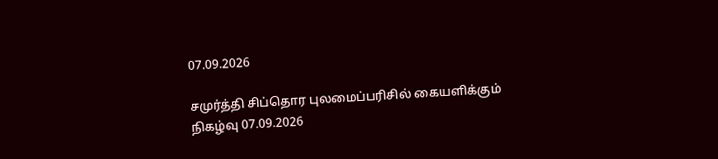07.09.2026

சமுர்த்தி சிப்தொர புலமைப்பரிசில் கையளிக்கும் நிகழ்வு 07.09.2026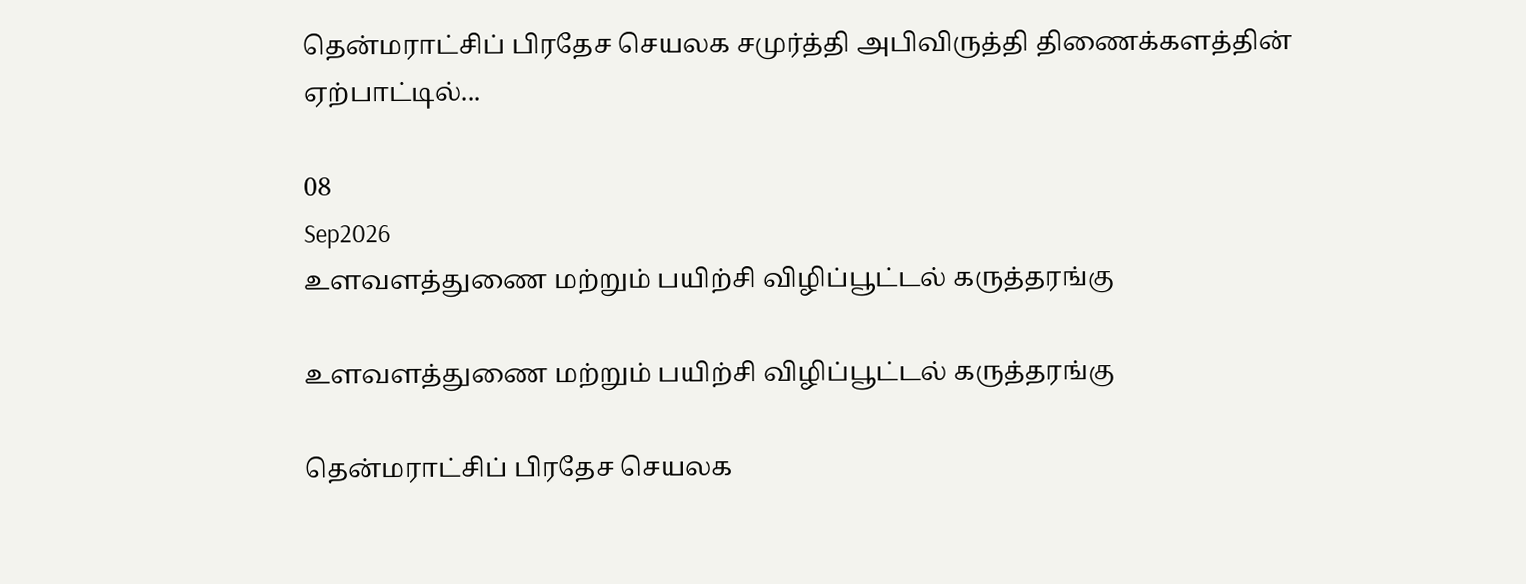தென்மராட்சிப் பிரதேச செயலக சமுர்த்தி அபிவிருத்தி திணைக்களத்தின் ஏற்பாட்டில்...

08
Sep2026
உளவளத்துணை மற்றும் பயிற்சி விழிப்பூட்டல் கருத்தரங்கு

உளவளத்துணை மற்றும் பயிற்சி விழிப்பூட்டல் கருத்தரங்கு

தென்மராட்சிப் பிரதேச செயலக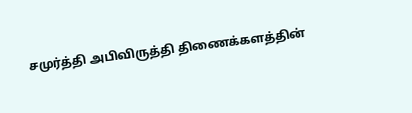சமுர்த்தி அபிவிருத்தி திணைக்களத்தின்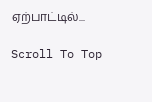ஏற்பாட்டில்...

Scroll To Top